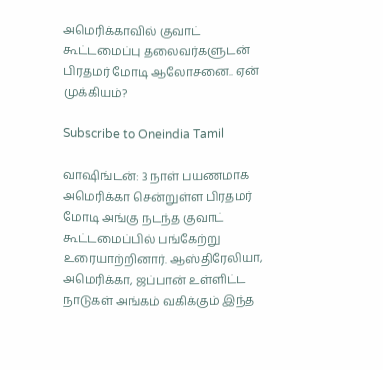அமெரிக்காவில் குவாட் கூட்டமைப்பு தலைவர்களுடன் பிரதமர் மோடி ஆலோசனை.. ஏன் முக்கியம்?

Subscribe to Oneindia Tamil

வாஷிங்டன்: 3 நாள் பயணமாக அமெரிக்கா சென்றுள்ள பிரதமர் மோடி அங்கு நடந்த குவாட் கூட்டமைப்பில் பங்கேற்று உரையாற்றினார். ஆஸ்திரேலியா, அமெரிக்கா, ஜப்பான் உள்ளிட்ட நாடுகள் அங்கம் வகிக்கும் இந்த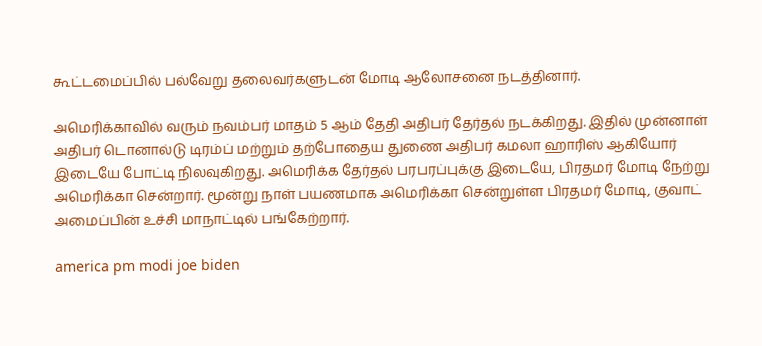கூட்டமைப்பில் பல்வேறு தலைவர்களுடன் மோடி ஆலோசனை நடத்தினார்.

அமெரிக்காவில் வரும் நவம்பர் மாதம் 5 ஆம் தேதி அதிபர் தேர்தல் நடக்கிறது. இதில் முன்னாள் அதிபர் டொனால்டு டிரம்ப் மற்றும் தற்போதைய துணை அதிபர் கமலா ஹாரிஸ் ஆகியோர் இடையே போட்டி நிலவுகிறது. அமெரிக்க தேர்தல் பரபரப்புக்கு இடையே, பிரதமர் மோடி நேற்று அமெரிக்கா சென்றார். மூன்று நாள் பயணமாக அமெரிக்கா சென்றுள்ள பிரதமர் மோடி, குவாட் அமைப்பின் உச்சி மாநாட்டில் பங்கேற்றார்.

america pm modi joe biden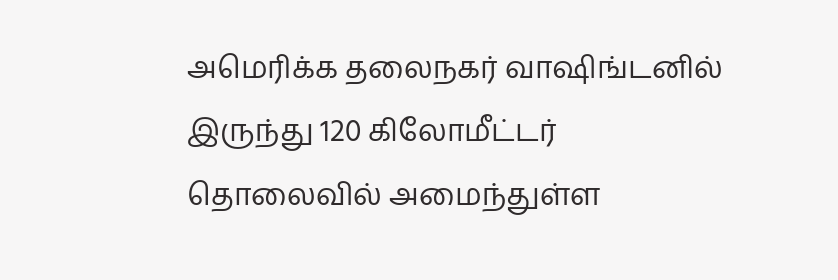அமெரிக்க தலைநகர் வாஷிங்டனில் இருந்து 120 கிலோமீட்டர் தொலைவில் அமைந்துள்ள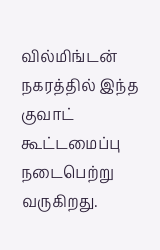வில்மிங்டன் நகரத்தில் இந்த குவாட் கூட்டமைப்பு நடைபெற்று வருகிறது.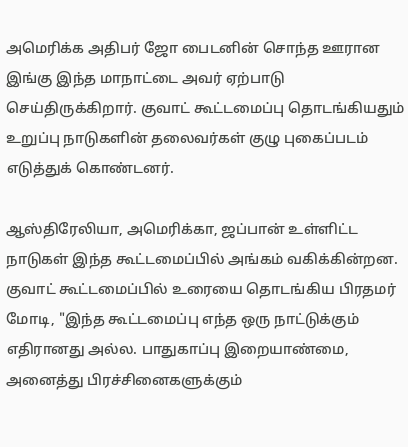அமெரிக்க அதிபர் ஜோ பைடனின் சொந்த ஊரான இங்கு இந்த மாநாட்டை அவர் ஏற்பாடு செய்திருக்கிறார். குவாட் கூட்டமைப்பு தொடங்கியதும் உறுப்பு நாடுகளின் தலைவர்கள் குழு புகைப்படம் எடுத்துக் கொண்டனர்.

ஆஸ்திரேலியா, அமெரிக்கா, ஜப்பான் உள்ளிட்ட நாடுகள் இந்த கூட்டமைப்பில் அங்கம் வகிக்கின்றன. குவாட் கூட்டமைப்பில் உரையை தொடங்கிய பிரதமர் மோடி, "இந்த கூட்டமைப்பு எந்த ஒரு நாட்டுக்கும் எதிரானது அல்ல. பாதுகாப்பு இறையாண்மை, அனைத்து பிரச்சினைகளுக்கும்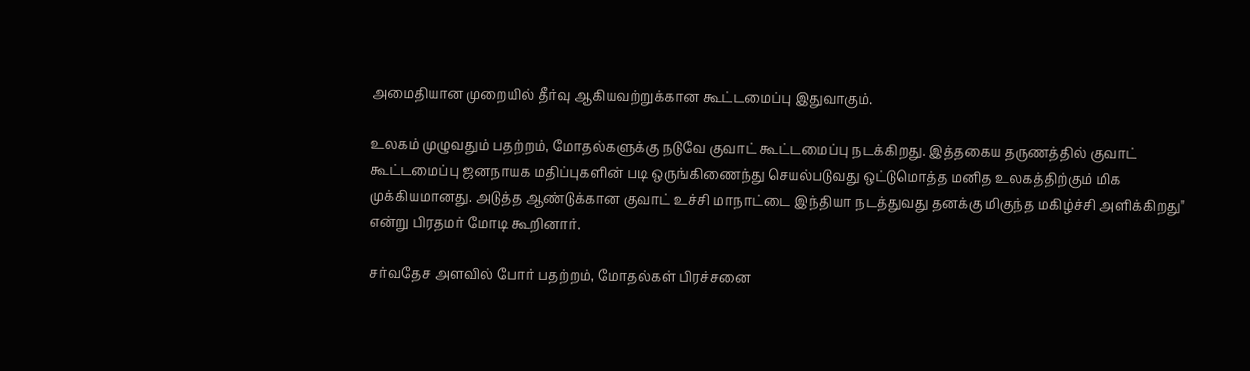அமைதியான முறையில் தீர்வு ஆகியவற்றுக்கான கூட்டமைப்பு இதுவாகும்.

உலகம் முழுவதும் பதற்றம், மோதல்களுக்கு நடுவே குவாட் கூட்டமைப்பு நடக்கிறது. இத்தகைய தருணத்தில் குவாட் கூட்டமைப்பு ஜனநாயக மதிப்புகளின் படி ஒருங்கிணைந்து செயல்படுவது ஒட்டுமொத்த மனித உலகத்திற்கும் மிக முக்கியமானது. அடுத்த ஆண்டுக்கான குவாட் உச்சி மாநாட்டை இந்தியா நடத்துவது தனக்கு மிகுந்த மகிழ்ச்சி அளிக்கிறது" என்று பிரதமர் மோடி கூறினார்.

சர்வதேச அளவில் போர் பதற்றம், மோதல்கள் பிரச்சனை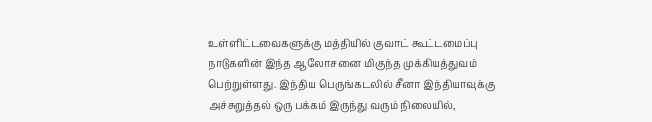உள்ளிட்டவைகளுக்கு மத்தியில் குவாட் கூட்டமைப்பு நாடுகளின் இந்த ஆலோசனை மிகுந்த முக்கியத்துவம் பெற்றுள்ளது. இந்திய பெருங்கடலில் சீனா இந்தியாவுக்கு அச்சுறுத்தல் ஒரு பக்கம் இருந்து வரும் நிலையில்,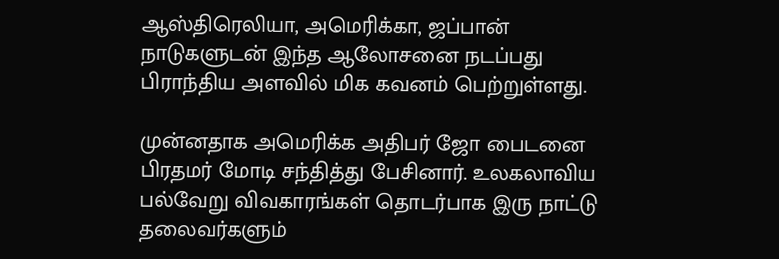ஆஸ்திரெலியா, அமெரிக்கா, ஜப்பான் நாடுகளுடன் இந்த ஆலோசனை நடப்பது பிராந்திய அளவில் மிக கவனம் பெற்றுள்ளது.

முன்னதாக அமெரிக்க அதிபர் ஜோ பைடனை பிரதமர் மோடி சந்தித்து பேசினார். உலகலாவிய பல்வேறு விவகாரங்கள் தொடர்பாக இரு நாட்டு தலைவர்களும்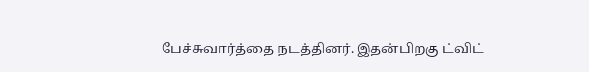பேச்சுவார்த்தை நடத்தினர். இதன்பிறகு ட்விட்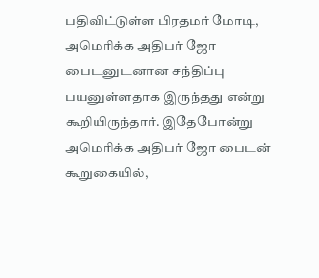பதிவிட்டுள்ள பிரதமர் மோடி, அமெரிக்க அதிபர் ஜோ பைடனுடனான சந்திப்பு பயனுள்ளதாக இருந்தது என்று கூறியிருந்தார். இதேபோன்று அமெரிக்க அதிபர் ஜோ பைடன் கூறுகையில்,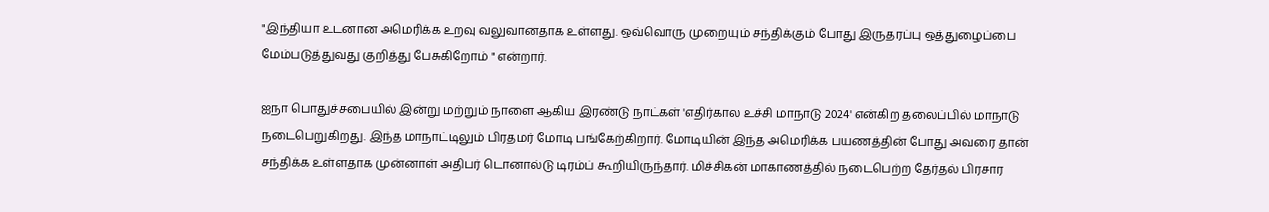"இந்தியா உடனான அமெரிக்க உறவு வலுவானதாக உள்ளது. ஒவ்வொரு முறையும் சந்திக்கும் போது இருதரப்பு ஒத்துழைப்பை மேம்படுத்துவது குறித்து பேசுகிறோம் " என்றார்.

ஐநா பொதுச்சபையில் இன்று மற்றும் நாளை ஆகிய இரண்டு நாட்கள் 'எதிர்கால உச்சி மாநாடு 2024' என்கிற தலைப்பில் மாநாடு நடைபெறுகிறது. இந்த மாநாட்டிலும் பிரதமர் மோடி பங்கேற்கிறார். மோடியின் இந்த அமெரிக்க பயணத்தின் போது அவரை தான் சந்திக்க உள்ளதாக முன்னாள் அதிபர் டொனால்டு டிரம்ப் கூறியிருந்தார். மிச்சிகன் மாகாணத்தில் நடைபெற்ற தேர்தல் பிரசார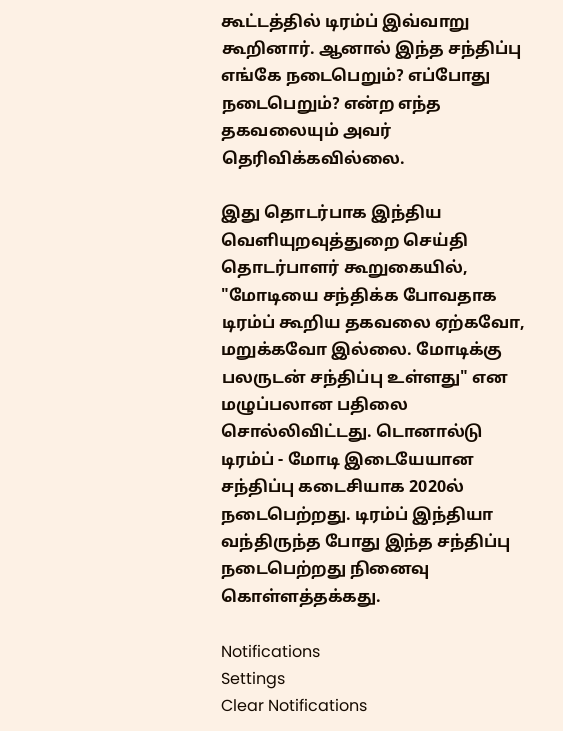கூட்டத்தில் டிரம்ப் இவ்வாறு கூறினார். ஆனால் இந்த சந்திப்பு எங்கே நடைபெறும்? எப்போது நடைபெறும்? என்ற எந்த தகவலையும் அவர் தெரிவிக்கவில்லை.

இது தொடர்பாக இந்திய வெளியுறவுத்துறை செய்தி தொடர்பாளர் கூறுகையில், "மோடியை சந்திக்க போவதாக டிரம்ப் கூறிய தகவலை ஏற்கவோ, மறுக்கவோ இல்லை. மோடிக்கு பலருடன் சந்திப்பு உள்ளது" என மழுப்பலான பதிலை சொல்லிவிட்டது. டொனால்டு டிரம்ப் - மோடி இடையேயான சந்திப்பு கடைசியாக 2020ல் நடைபெற்றது. டிரம்ப் இந்தியா வந்திருந்த போது இந்த சந்திப்பு நடைபெற்றது நினைவு கொள்ளத்தக்கது.

Notifications
Settings
Clear Notifications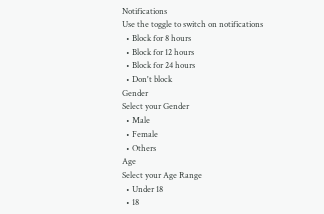Notifications
Use the toggle to switch on notifications
  • Block for 8 hours
  • Block for 12 hours
  • Block for 24 hours
  • Don't block
Gender
Select your Gender
  • Male
  • Female
  • Others
Age
Select your Age Range
  • Under 18
  • 18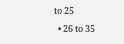to 25
  • 26 to 35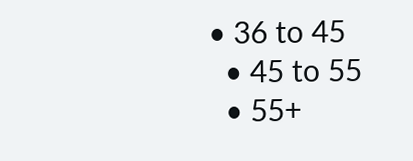• 36 to 45
  • 45 to 55
  • 55+